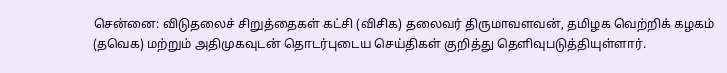சென்னை: விடுதலைச் சிறுத்தைகள் கட்சி (விசிக) தலைவர் திருமாவளவன், தமிழக வெற்றிக் கழகம் (தவெக) மற்றும் அதிமுகவுடன் தொடர்புடைய செய்திகள் குறித்து தெளிவுபடுத்தியுள்ளார்.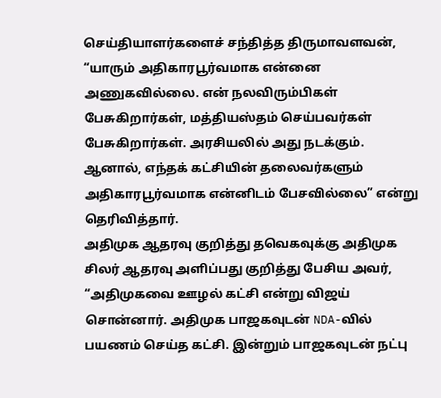செய்தியாளர்களைச் சந்தித்த திருமாவளவன், “யாரும் அதிகாரபூர்வமாக என்னை அணுகவில்லை. என் நலவிரும்பிகள் பேசுகிறார்கள், மத்தியஸ்தம் செய்பவர்கள் பேசுகிறார்கள். அரசியலில் அது நடக்கும். ஆனால், எந்தக் கட்சியின் தலைவர்களும் அதிகாரபூர்வமாக என்னிடம் பேசவில்லை” என்று தெரிவித்தார்.
அதிமுக ஆதரவு குறித்து தவெகவுக்கு அதிமுக சிலர் ஆதரவு அளிப்பது குறித்து பேசிய அவர், “அதிமுகவை ஊழல் கட்சி என்று விஜய் சொன்னார். அதிமுக பாஜகவுடன் NDA-வில் பயணம் செய்த கட்சி. இன்றும் பாஜகவுடன் நட்பு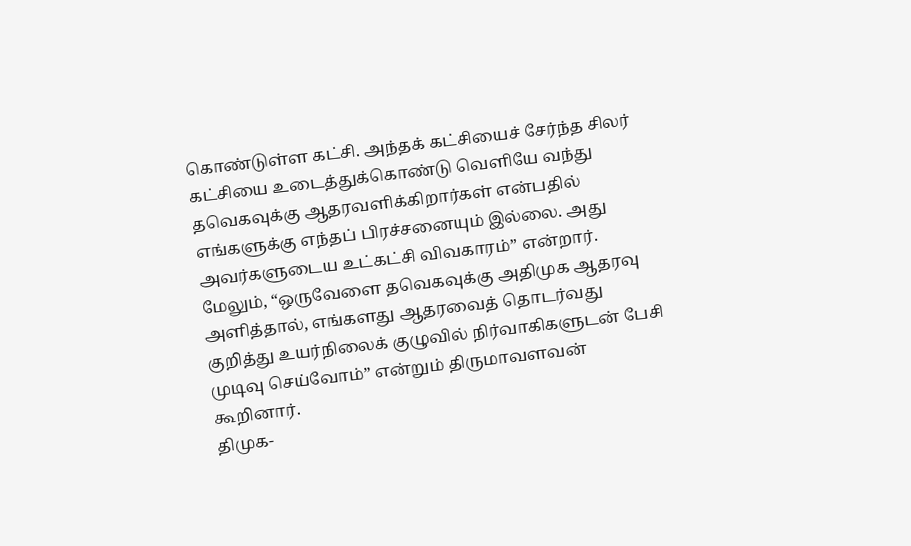கொண்டுள்ள கட்சி. அந்தக் கட்சியைச் சேர்ந்த சிலர் கட்சியை உடைத்துக்கொண்டு வெளியே வந்து தவெகவுக்கு ஆதரவளிக்கிறார்கள் என்பதில் எங்களுக்கு எந்தப் பிரச்சனையும் இல்லை. அது அவர்களுடைய உட்கட்சி விவகாரம்” என்றார்.
மேலும், “ஒருவேளை தவெகவுக்கு அதிமுக ஆதரவு அளித்தால், எங்களது ஆதரவைத் தொடர்வது குறித்து உயர்நிலைக் குழுவில் நிர்வாகிகளுடன் பேசி முடிவு செய்வோம்” என்றும் திருமாவளவன் கூறினார்.
திமுக-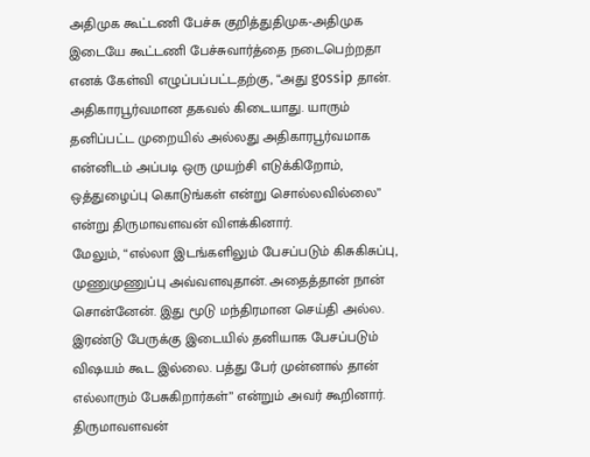அதிமுக கூட்டணி பேச்சு குறித்துதிமுக-அதிமுக இடையே கூட்டணி பேச்சுவார்த்தை நடைபெற்றதா எனக் கேள்வி எழுப்பப்பட்டதற்கு, “அது gossip தான். அதிகாரபூர்வமான தகவல் கிடையாது. யாரும் தனிப்பட்ட முறையில் அல்லது அதிகாரபூர்வமாக என்னிடம் அப்படி ஒரு முயற்சி எடுக்கிறோம், ஒத்துழைப்பு கொடுங்கள் என்று சொல்லவில்லை” என்று திருமாவளவன் விளக்கினார்.
மேலும், “எல்லா இடங்களிலும் பேசப்படும் கிசுகிசுப்பு, முணுமுணுப்பு அவ்வளவுதான். அதைத்தான் நான் சொன்னேன். இது மூடு மந்திரமான செய்தி அல்ல. இரண்டு பேருக்கு இடையில் தனியாக பேசப்படும் விஷயம் கூட இல்லை. பத்து பேர் முன்னால் தான் எல்லாரும் பேசுகிறார்கள்” என்றும் அவர் கூறினார்.
திருமாவளவன்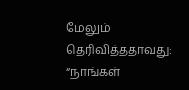மேலும் தெரிவித்ததாவது: “நாங்கள்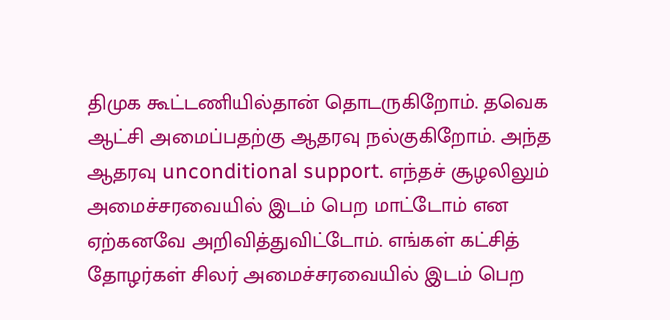திமுக கூட்டணியில்தான் தொடருகிறோம். தவெக ஆட்சி அமைப்பதற்கு ஆதரவு நல்குகிறோம். அந்த ஆதரவு unconditional support. எந்தச் சூழலிலும் அமைச்சரவையில் இடம் பெற மாட்டோம் என ஏற்கனவே அறிவித்துவிட்டோம். எங்கள் கட்சித் தோழர்கள் சிலர் அமைச்சரவையில் இடம் பெற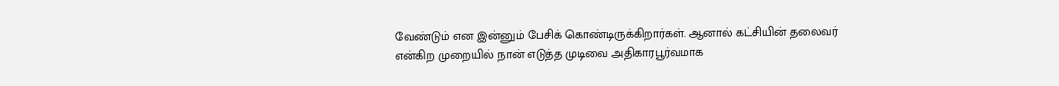வேண்டும் என இன்னும் பேசிக் கொண்டிருக்கிறார்கள். ஆனால் கட்சியின் தலைவர் என்கிற முறையில் நான் எடுத்த முடிவை அதிகாரபூர்வமாக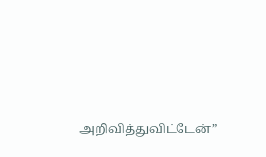அறிவித்துவிட்டேன்”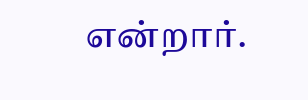என்றார்.